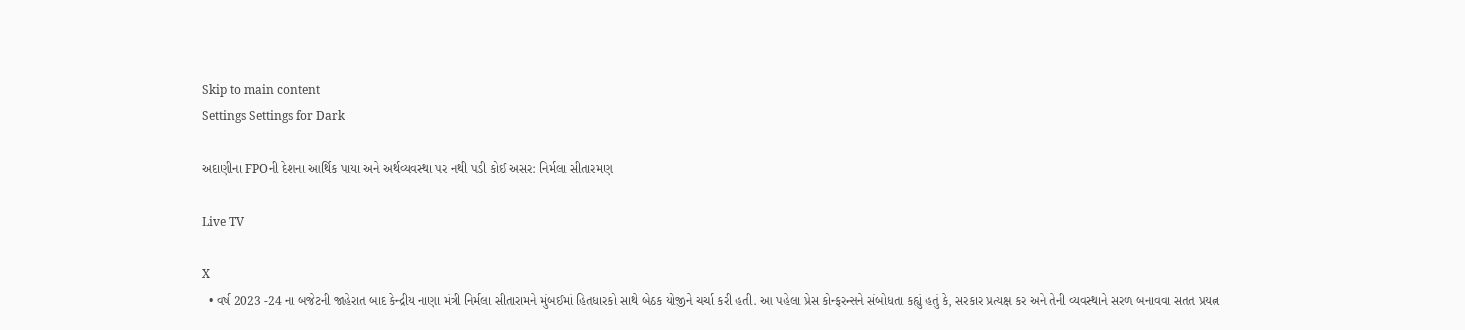Skip to main content
Settings Settings for Dark

અદાણીના FPOની દેશના આર્થિક પાયા અને અર્થવ્યવસ્થા પર નથી પડી કોઈ અસર: નિર્મલા સીતારમણ

Live TV

X
  • વર્ષ 2023 -24 ના બજેટની જાહેરાત બાદ કેન્દ્રીય નાણા મંત્રી નિર્મલા સીતારામને મુંબઈમાં હિતધારકો સાથે બેઠક યોજીને ચર્ચા કરી હતી. આ પહેલા પ્રેસ કોન્ફરન્સને સંબોધતા કહ્યું હતું કે, સરકાર પ્રત્યક્ષ કર અને તેની વ્યવસ્થાને સરળ બનાવવા સતત પ્રયત્ન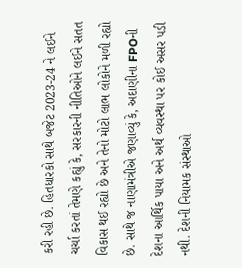કરી રહી છે. હિતધારકો સાથે બજેટ 2023-24 ને લઈને ચર્ચા કરતાં તેમણે કહ્યું કે, સરકારની નીતિઓને લઈને સતત વિકાસ થઈ રહ્યો છે અને તેનો મોટો લાભ લોકોને મળી રહ્યો છે. સાથે જ નાણામંત્રીએ જણાવ્યું કે, અદાણીના FPOની દેશના આર્થિક પાયા અને અર્થ વ્યવસ્થા પર કોઈ અસર પડી નથી. દેશની નિયામક સંસ્થાઓ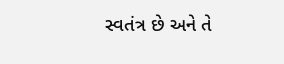સ્વતંત્ર છે અને તે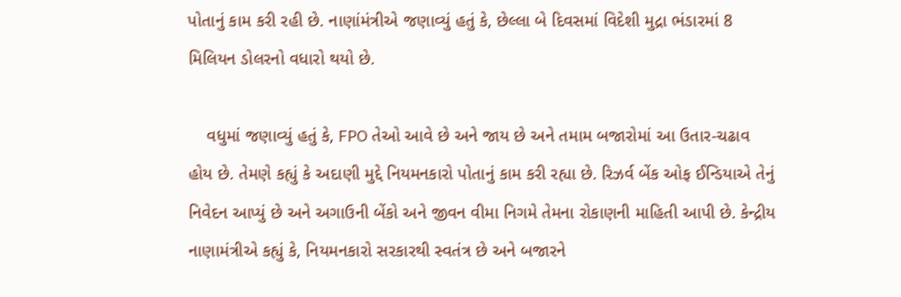પોતાનું કામ કરી રહી છે. નાણાંમંત્રીએ જણાવ્યું હતું કે, છેલ્લા બે દિવસમાં વિદેશી મુદ્રા ભંડારમાં 8 મિલિયન ડોલરનો વધારો થયો છે.

    વધુમાં જણાવ્યું હતું કે, FPO તેઓ આવે છે અને જાય છે અને તમામ બજારોમાં આ ઉતાર-ચઢાવ હોય છે. તેમણે કહ્યું કે અદાણી મુદ્દે નિયમનકારો પોતાનું કામ કરી રહ્યા છે. રિઝર્વ બેંક ઓફ ઈન્ડિયાએ તેનું નિવેદન આપ્યું છે અને અગાઉની બેંકો અને જીવન વીમા નિગમે તેમના રોકાણની માહિતી આપી છે. કેન્દ્રીય નાણામંત્રીએ કહ્યું કે, નિયમનકારો સરકારથી સ્વતંત્ર છે અને બજારને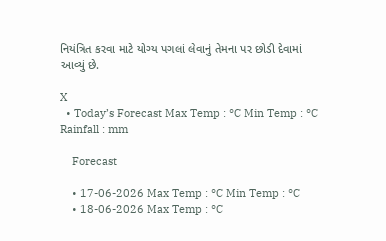નિયંત્રિત કરવા માટે યોગ્ય પગલાં લેવાનું તેમના પર છોડી દેવામાં આવ્યું છે.

X
  • Today’s Forecast Max Temp : °C Min Temp : °C Rainfall : mm

    Forecast

    • 17-06-2026 Max Temp : °C Min Temp : °C
    • 18-06-2026 Max Temp : °C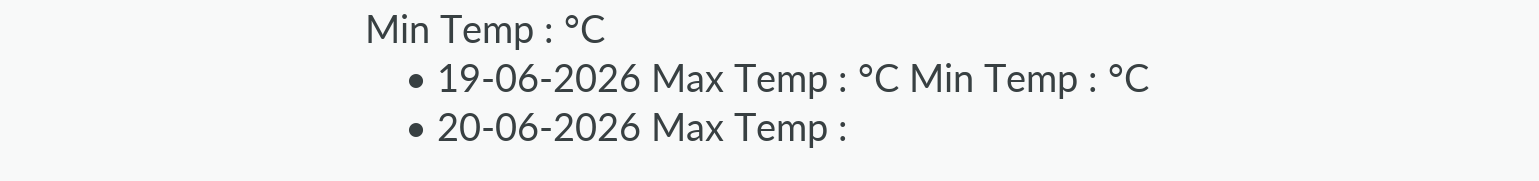Min Temp : °C
    • 19-06-2026 Max Temp : °C Min Temp : °C
    • 20-06-2026 Max Temp :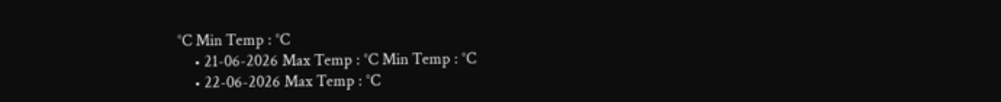°C Min Temp : °C
    • 21-06-2026 Max Temp : °C Min Temp : °C
    • 22-06-2026 Max Temp : °C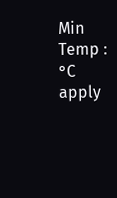Min Temp : °C
apply